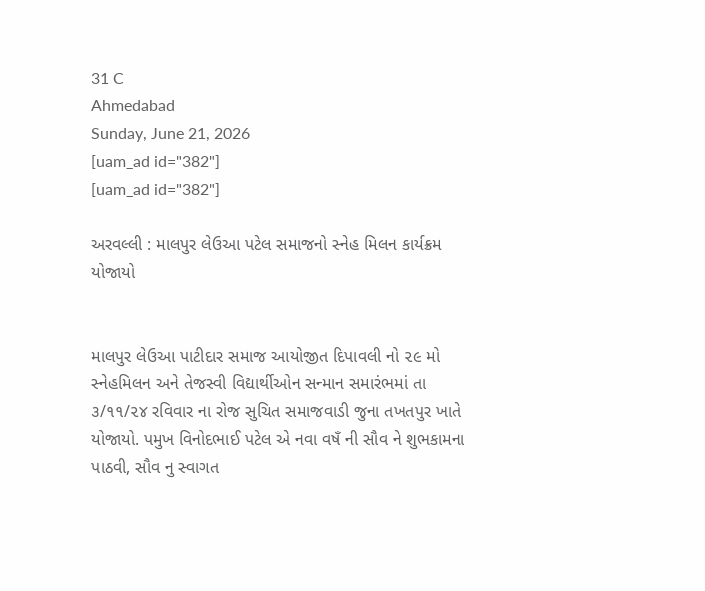31 C
Ahmedabad
Sunday, June 21, 2026
[uam_ad id="382"]
[uam_ad id="382"]

અરવલ્લી : માલપુર લેઉઆ પટેલ સમાજનો સ્નેહ મિલન કાર્યક્રમ યોજાયો


માલપુર લેઉઆ પાટીદાર સમાજ આયોજીત દિપાવલી નો ૨૯ મો સ્નેહમિલન અને તેજસ્વી વિદ્યાર્થીઓન સન્માન સમારંભમાં તા ૩/૧૧/૨૪ રવિવાર ના રોજ સુચિત સમાજવાડી જુના તખતપુર ખાતે યોજાયો. પમુખ વિનોદભાઈ પટેલ એ નવા વષઁ ની સૌવ ને શુભકામના પાઠવી, સૌવ નુ સ્વાગત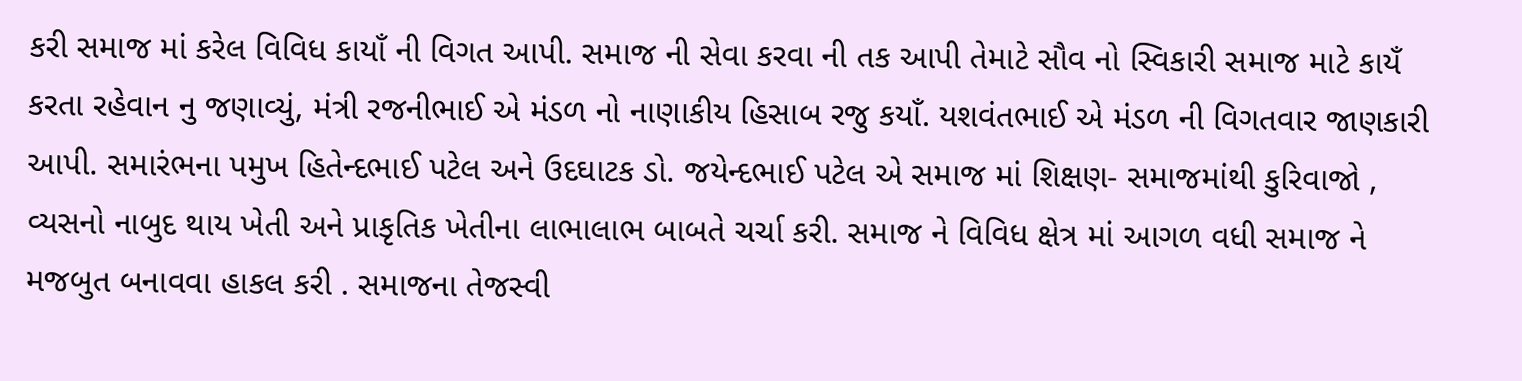કરી સમાજ માં કરેલ વિવિધ કાયાઁ ની વિગત આપી. સમાજ ની સેવા કરવા ની તક આપી તેમાટે સૌવ નો સ્વિકારી સમાજ માટે કાયઁ કરતા રહેવાન નુ જણાવ્યું, મંત્રી રજનીભાઈ એ મંડળ નો નાણાકીય હિસાબ રજુ કયાઁ. યશવંતભાઈ એ મંડળ ની વિગતવાર જાણકારી આપી. સમારંભના પમુખ હિતેન્દભાઈ પટેલ અને ઉદઘાટક ડો. જયેન્દભાઈ પટેલ એ સમાજ માં શિક્ષણ- સમાજમાંથી કુરિવાજો , વ્યસનો નાબુદ થાય ખેતી અને પ્રાકૃતિક ખેતીના લાભાલાભ બાબતે ચર્ચા કરી. સમાજ ને વિવિધ ક્ષેત્ર માં આગળ વધી સમાજ ને મજબુત બનાવવા હાકલ કરી . સમાજના તેજસ્વી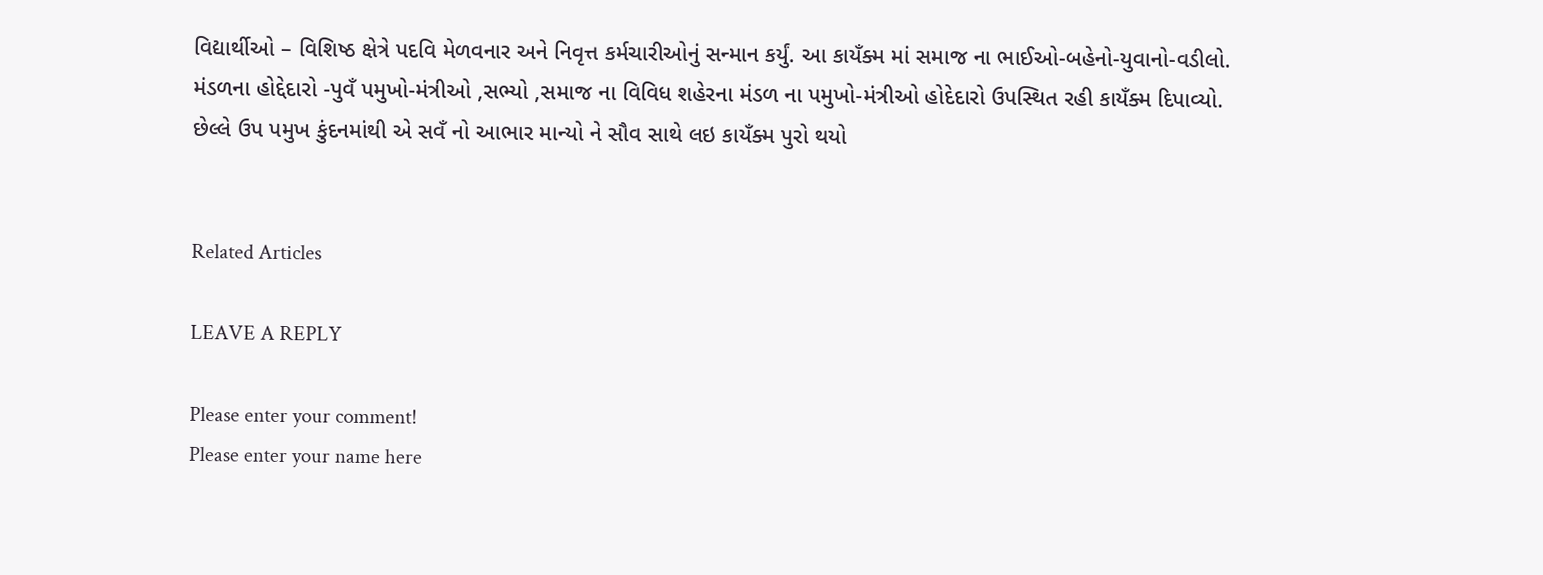વિદ્યાર્થીઓ – વિશિષ્ઠ ક્ષેત્રે પદવિ મેળવનાર અને નિવૃત્ત કર્મચારીઓનું સન્માન કર્યું. આ કાયઁક્મ માં સમાજ ના ભાઈઓ-બહેનો-યુવાનો-વડીલો. મંડળના હોદ્દેદારો -પુવઁ પમુખો-મંત્રીઓ ,સભ્યો ,સમાજ ના વિવિધ શહેરના મંડળ ના પમુખો-મંત્રીઓ હોદેદારો ઉપસ્થિત રહી કાયઁક્મ દિપાવ્યો. છેલ્લે ઉપ પમુખ કુંદનમાંથી એ સવઁ નો આભાર માન્યો ને સૌવ સાથે લઇ કાયઁક્મ પુરો થયો


Related Articles

LEAVE A REPLY

Please enter your comment!
Please enter your name here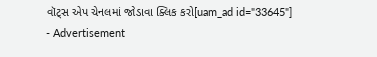વૉટ્સ એપ ચેનલમાં જોડાવા ક્લિક કરો[uam_ad id="33645"]
- Advertisement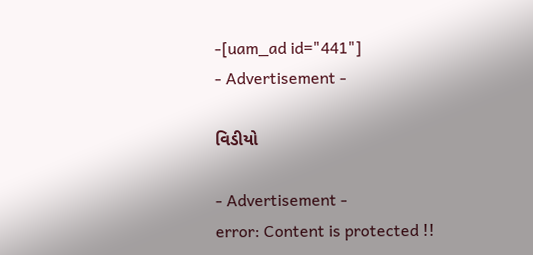-[uam_ad id="441"]
- Advertisement -

વિડીયો

- Advertisement -
error: Content is protected !!